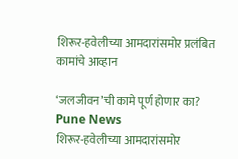शिरूर-हवेलीच्या आमदारांसमोर प्रलंबित कामांचे आव्हान

‘जलजीवन’ची कामे पूर्ण होणार का?
Pune News
शिरूर-हवेलीच्या आमदारांसमोर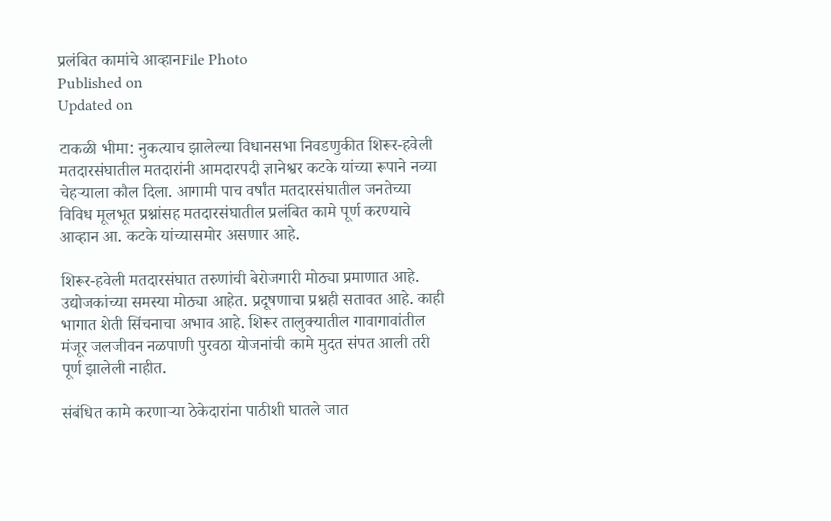प्रलंबित कामांचे आव्हानFile Photo
Published on
Updated on

टाकळी भीमा: नुकत्याच झालेल्या विधानसभा निवडणुकीत शिरूर-हवेली मतदारसंघातील मतदारांनी आमदारपदी ज्ञानेश्वर कटके यांच्या रूपाने नव्या चेहर्‍याला कौल दिला. आगामी पाच वर्षांत मतदारसंघातील जनतेच्या विविध मूलभूत प्रश्नांसह मतदारसंघातील प्रलंबित कामे पूर्ण करण्याचे आव्हान आ. कटके यांच्यासमोर असणार आहे.

शिरूर-हवेली मतदारसंघात तरुणांची बेरोजगारी मोठ्या प्रमाणात आहे. उद्योजकांच्या समस्या मोठ्या आहेत. प्रदूषणाचा प्रश्नही सतावत आहे. काही भागात शेती सिंचनाचा अभाव आहे. शिरूर तालुक्यातील गावागावांतील मंजूर जलजीवन नळपाणी पुरवठा योजनांची कामे मुदत संपत आली तरी पूर्ण झालेली नाहीत.

संबंधित कामे करणार्‍या ठेकेदारांना पाठीशी घातले जात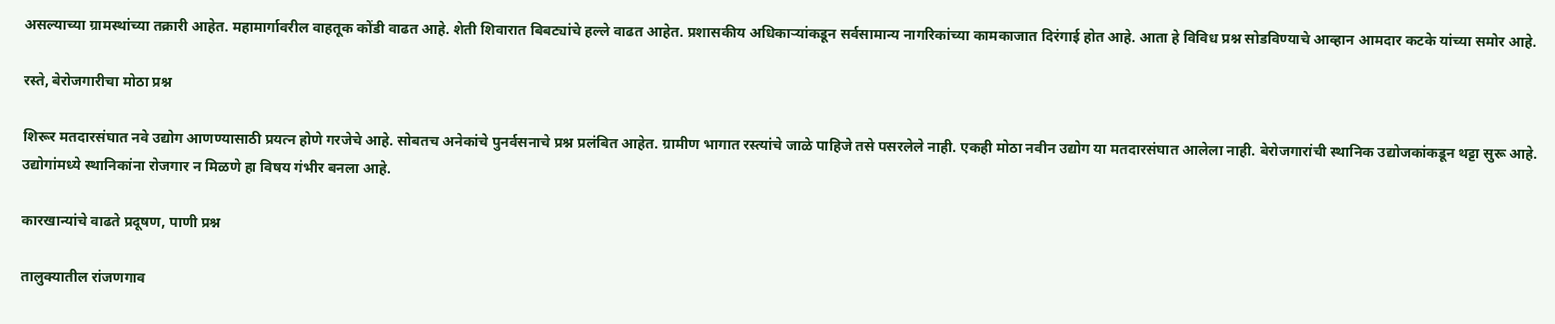असल्याच्या ग्रामस्थांच्या तक्रारी आहेत. महामार्गावरील वाहतूक कोंडी वाढत आहे. शेती शिवारात बिबट्यांचे हल्ले वाढत आहेत. प्रशासकीय अधिकार्‍यांकडून सर्वसामान्य नागरिकांच्या कामकाजात दिरंगाई होत आहे. आता हे विविध प्रश्न सोडविण्याचे आव्हान आमदार कटके यांच्या समोर आहे.

रस्ते, बेरोजगारीचा मोठा प्रश्न

शिरूर मतदारसंघात नवे उद्योग आणण्यासाठी प्रयत्न होणे गरजेचे आहे. सोबतच अनेकांचे पुनर्वसनाचे प्रश्न प्रलंबित आहेत. ग्रामीण भागात रस्त्यांचे जाळे पाहिजे तसे पसरलेले नाही. एकही मोठा नवीन उद्योग या मतदारसंघात आलेला नाही. बेरोजगारांची स्थानिक उद्योजकांकडून थट्टा सुरू आहे. उद्योगांमध्ये स्थानिकांना रोजगार न मिळणे हा विषय गंभीर बनला आहे.

कारखान्यांचे वाढते प्रदूषण, पाणी प्रश्न

तालुक्यातील रांजणगाव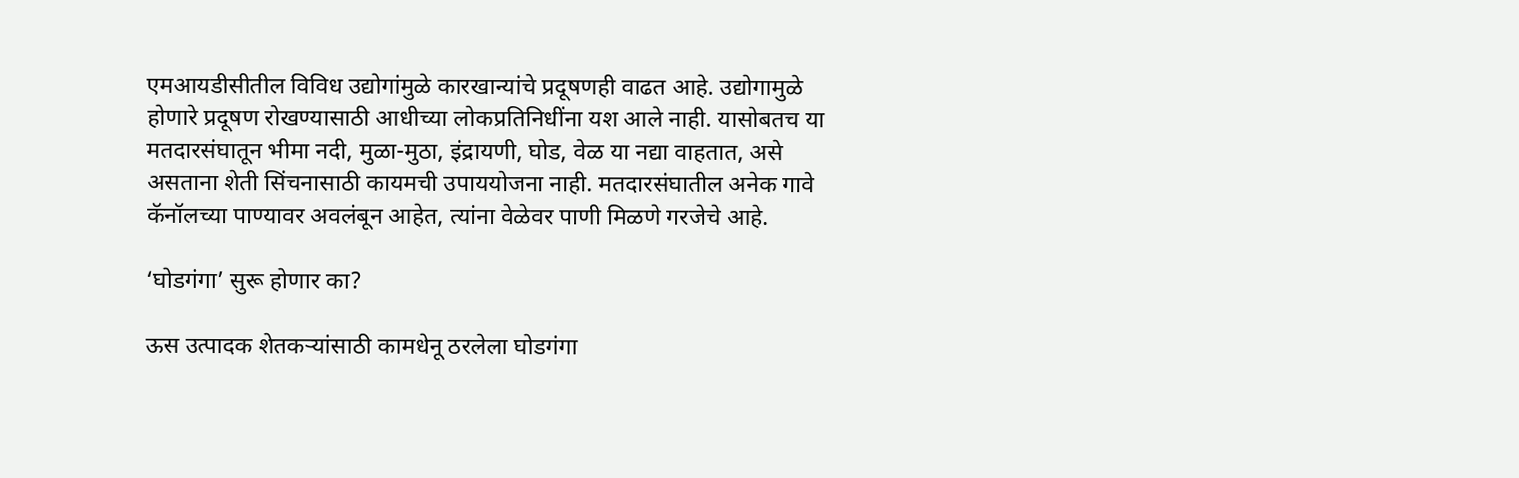एमआयडीसीतील विविध उद्योगांमुळे कारखान्यांचे प्रदूषणही वाढत आहे. उद्योगामुळे होणारे प्रदूषण रोखण्यासाठी आधीच्या लोकप्रतिनिधींना यश आले नाही. यासोबतच या मतदारसंघातून भीमा नदी, मुळा-मुठा, इंद्रायणी, घोड, वेळ या नद्या वाहतात, असे असताना शेती सिंचनासाठी कायमची उपाययोजना नाही. मतदारसंघातील अनेक गावे कॅनॉलच्या पाण्यावर अवलंबून आहेत, त्यांना वेळेवर पाणी मिळणे गरजेचे आहे.

‘घोडगंगा’ सुरू होणार का?

ऊस उत्पादक शेतकर्‍यांसाठी कामधेनू ठरलेला घोडगंगा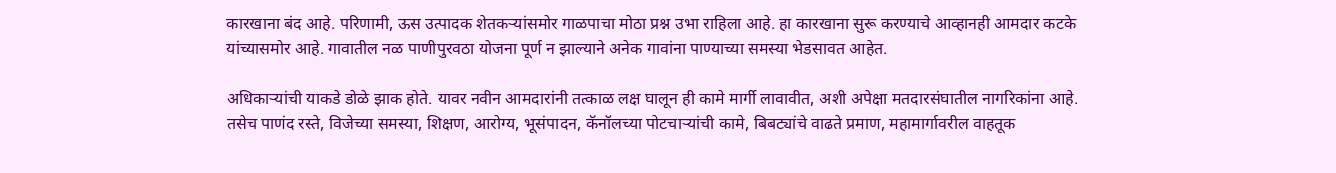कारखाना बंद आहे. परिणामी, ऊस उत्पादक शेतकर्‍यांसमोर गाळपाचा मोठा प्रश्न उभा राहिला आहे. हा कारखाना सुरू करण्याचे आव्हानही आमदार कटके यांच्यासमोर आहे. गावातील नळ पाणीपुरवठा योजना पूर्ण न झाल्याने अनेक गावांना पाण्याच्या समस्या भेडसावत आहेत.

अधिकार्‍यांची याकडे डोळे झाक होते. यावर नवीन आमदारांनी तत्काळ लक्ष घालून ही कामे मार्गी लावावीत, अशी अपेक्षा मतदारसंघातील नागरिकांना आहे. तसेच पाणंद रस्ते, विजेच्या समस्या, शिक्षण, आरोग्य, भूसंपादन, कॅनॉलच्या पोटचार्‍यांची कामे, बिबट्यांचे वाढते प्रमाण, महामार्गावरील वाहतूक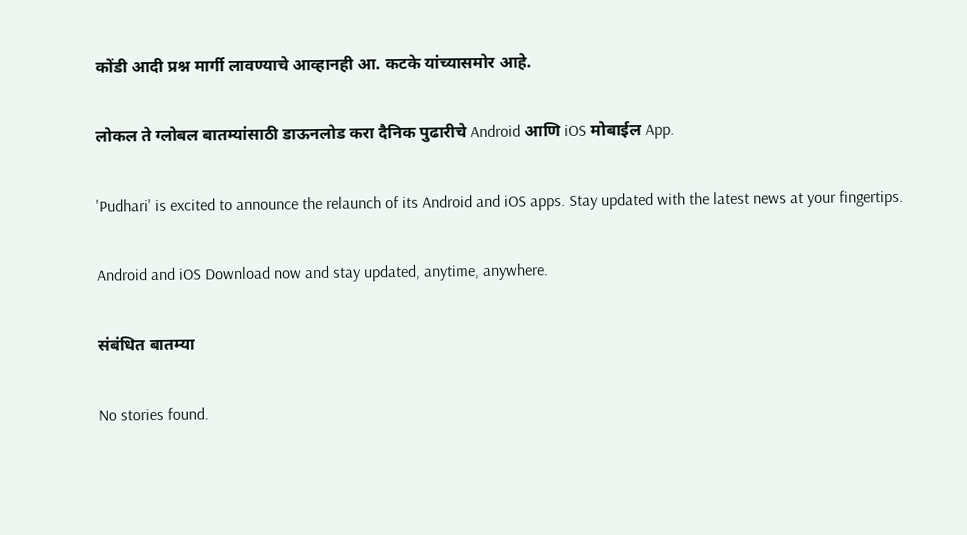कोंडी आदी प्रश्न मार्गी लावण्याचे आव्हानही आ. कटके यांच्यासमोर आहे.

लोकल ते ग्लोबल बातम्यांसाठी डाऊनलोड करा दैनिक पुढारीचे Android आणि iOS मोबाईल App.

'Pudhari' is excited to announce the relaunch of its Android and iOS apps. Stay updated with the latest news at your fingertips.

Android and iOS Download now and stay updated, anytime, anywhere.

संबंधित बातम्या

No stories found.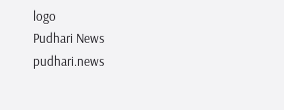logo
Pudhari News
pudhari.news